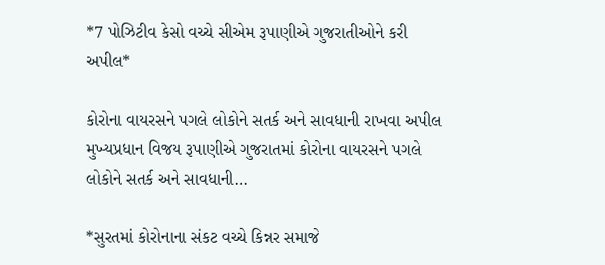*7 પોઝિટીવ કેસો વચ્ચે સીએમ રૂપાણીએ ગુજરાતીઓને કરી અપીલ*

કોરોના વાયરસને પગલે લોકોને સતર્ક અને સાવધાની રાખવા અપીલ મુખ્યપ્રધાન વિજય રૂપાણીએ ગુજરાતમાં કોરોના વાયરસને પગલે લોકોને સતર્ક અને સાવધાની…

*સુરતમાં કોરોનાના સંકટ વચ્ચે કિન્નર સમાજે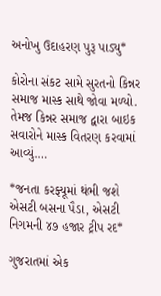અનોખુ ઉદાહરણ પુરૂ પાડ્યુ*

કોરોના સંકટ સામે સુરતનો કિન્નર સમાજ માસ્ક સાથે જોવા મળ્યો. તેમજ કિન્નર સમાજ દ્વારા બાઇક સવારોને માસ્ક વિતરણ કરવામાં આવ્યું.…

*જનતા કરફ્યૂમાં થંભી જશે એસટી બસના પૈડા, એસટી નિગમની ૪૭ હજાર ટ્રીપ રદ*

ગુજરાતમાં એક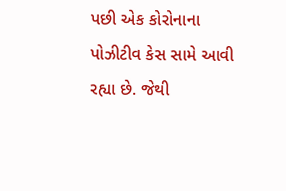પછી એક કોરોનાના પોઝીટીવ કેસ સામે આવી રહ્યા છે. જેથી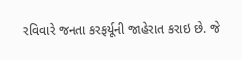રવિવારે જનતા કરફર્યૂની જાહેરાત કરાઇ છે. જે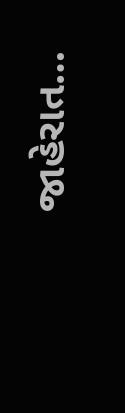જાહેરાત…